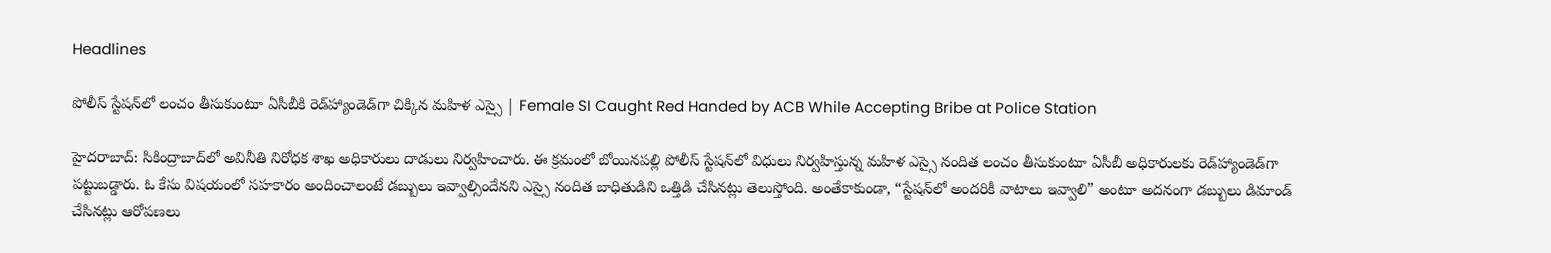Headlines

పోలీస్ స్టేషన్‌లో లంచం తీసుకుంటూ ఏసీబీకి రెడ్‌హ్యాండెడ్‌గా చిక్కిన మహిళ ఎస్సై | Female SI Caught Red Handed by ACB While Accepting Bribe at Police Station

హైదరాబాద్: సికింద్రాబాద్‌లో అవినీతి నిరోధక శాఖ అధికారులు దాడులు నిర్వహించారు. ఈ క్రమంలో బోయినపల్లి పోలీస్ స్టేష‌న్‌లో విధులు నిర్వహిస్తున్న మహిళ ఎస్సై నందిత లంచం తీసుకుంటూ ఏసీబీ అధికారులకు రెడ్‌హ్యాండెడ్‌గా పట్టుబడ్డారు. ఓ కేసు విషయంలో సహకారం అందించాలంటే డబ్బులు ఇవ్వాల్సిందేనని ఎస్సై నందిత బాధితుడిని ఒత్తిడి చేసినట్లు తెలుస్తోంది. అంతేకాకుండా, “స్టేషన్‌లో అందరికీ వాటాలు ఇవ్వాలి” అంటూ అదనంగా డబ్బులు డిమాండ్ చేసినట్లు ఆరోపణలు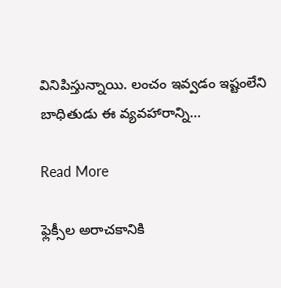వినిపిస్తున్నాయి. లంచం ఇవ్వడం ఇష్టంలేని బాధితుడు ఈ వ్యవహారాన్ని…

Read More

ఫ్లెక్సీల అరాచకానికి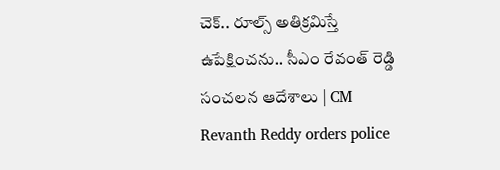చెక్.. రూల్స్ అతిక్రమిస్తే ఉపేక్షించను.. సీఎం రేవంత్ రెడ్డి సంచలన ఆదేశాలు | CM Revanth Reddy orders police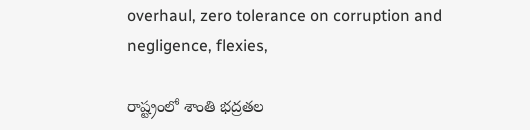overhaul, zero tolerance on corruption and negligence, flexies,

రాష్ట్రంలో శాంతి భద్రతల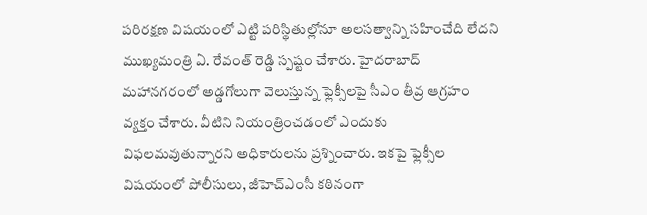పరిరక్షణ విషయంలో ఎట్టి పరిస్థితుల్లోనూ అలసత్వాన్ని సహించేది లేదని ముఖ్యమంత్రి ఏ. రేవంత్ రెడ్డి స్పష్టం చేశారు. హైదరాబాద్ మహానగరంలో అడ్డగోలుగా వెలుస్తున్న ఫ్లెక్సీలపై సీఎం తీవ్ర ఆగ్రహం వ్యక్తం చేశారు. వీటిని నియంత్రించడంలో ఎందుకు విఫలమవుతున్నారని అధికారులను ప్రశ్నించారు. ఇకపై ఫ్లెక్సీల విషయంలో పోలీసులు, జీహెచ్‌ఎంసీ కఠినంగా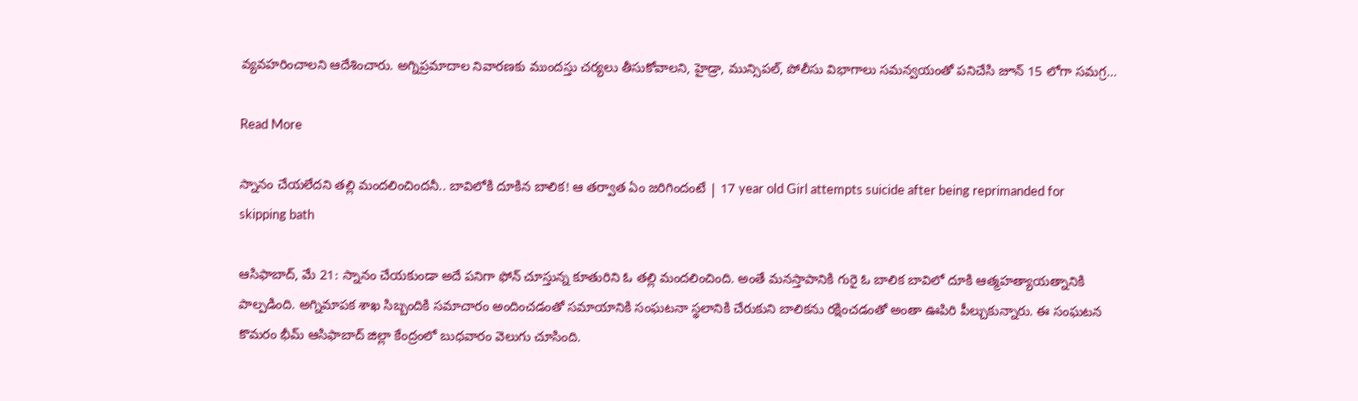వ్యవహరించాలని ఆదేశించారు. అగ్నిప్రమాదాల నివారణకు ముందస్తు చర్యలు తీసుకోవాలని, హైడ్రా, మున్సిపల్, పోలీసు విభాగాలు సమన్వయంతో పనిచేసి జూన్ 15 లోగా సమగ్ర…

Read More

స్నానం చేయలేదని తల్లి మందలించిందనీ.. బావిలోకి దూకిన బాలిక! ఆ తర్వాత ఏం జరిగిందంటే | 17 year old Girl attempts suicide after being reprimanded for skipping bath

ఆసిఫాబాద్, మే 21: స్నానం చేయకుండా అదే పనిగా ఫోన్‌ చూస్తున్న కూతురిని ఓ తల్లి మందలించింది. అంతే మనస్తాపానికి గురై ఓ బాలిక బావిలో దూకి ఆత్మహత్యాయత్నానికి పాల్పడింది. అగ్నిమాపక శాఖ సిబ్బందికి సమాచారం అందించడంతో సమాయానికి సంఘటనా స్థలానికి చేరుకుని బాలికను రక్షించడంతో అంతా ఊపిరి పీల్చుకున్నారు. ఈ సంఘటన కొమరం భీమ్ ఆసిఫాబాద్ జిల్లా కేంద్రంలో బుధవారం వెలుగు చూసింది.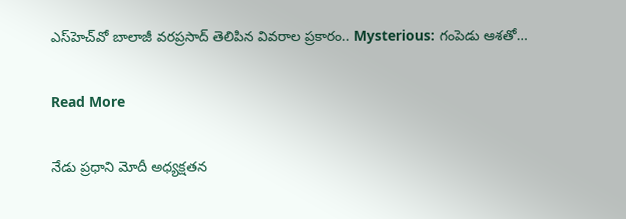ఎస్‌హెచ్‌వో బాలాజీ వరప్రసాద్‌ తెలిపిన వివరాల ప్రకారం.. Mysterious: గంపెడు ఆశతో…

Read More

నేడు ప్రధాని మోదీ అధ్యక్షతన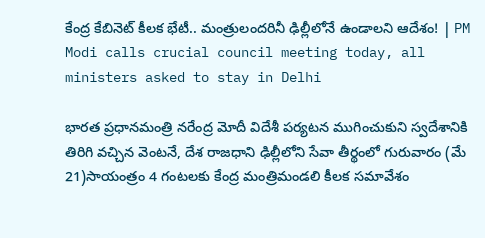కేంద్ర కేబినెట్ కీలక భేటీ.. మంత్రులందరినీ ఢిల్లీలోనే ఉండాలని ఆదేశం! | PM Modi calls crucial council meeting today, all ministers asked to stay in Delhi

భారత ప్రధానమంత్రి నరేంద్ర మోదీ విదేశీ పర్యటన ముగించుకుని స్వదేశానికి తిరిగి వచ్చిన వెంటనే, దేశ రాజధాని ఢిల్లీలోని సేవా తీర్థంలో గురువారం (మే 21)సాయంత్రం 4 గంటలకు కేంద్ర మంత్రిమండలి కీలక సమావేశం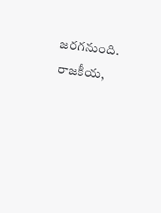జరగనుంది. రాజకీయ,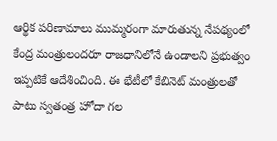ఆర్థిక పరిణామాలు ముమ్మరంగా మారుతున్న నేపథ్యంలో కేంద్ర మంత్రులందరూ రాజధానిలోనే ఉండాలని ప్రభుత్వం ఇప్పటికే ఆదేశించింది. ఈ భేటీలో కేబినెట్ మంత్రులతో పాటు స్వతంత్ర హోదా గల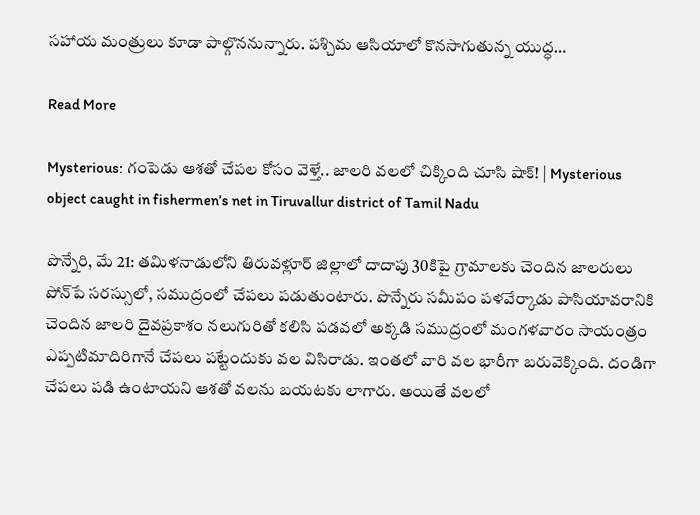సహాయ మంత్రులు కూడా పాల్గొననున్నారు. పశ్చిమ ఆసియాలో కొనసాగుతున్న యుద్ధ…

Read More

Mysterious: గంపెడు ఆశతో చేపల కోసం వెళ్తే.. జాలరి వలలో చిక్కింది చూసి షాక్‌! | Mysterious object caught in fishermen’s net in Tiruvallur district of Tamil Nadu

పొన్నేరి, మే 21: తమిళనాడులోని తిరువళ్లూర్‌ జిల్లాలో దాదాపు 30కిపై గ్రామాలకు చెందిన జాలరులు పోన్‌పే సరస్సులో, సముద్రంలో చేపలు పడుతుంటారు. పొన్నేరు సమీపం పళవేర్కాడు పాసియావరానికి చెందిన జాలరి దైవప్రకాశం నలుగురితో కలిసి పడవలో అక్కడి సముద్రంలో మంగళవారం సాయంత్రం ఎప్పటిమాదిరిగానే చేపలు పట్టేందుకు వల విసిరాడు. ఇంతలో వారి వల భారీగా బరువెక్కింది. దండిగా చేపలు పడి ఉంటాయని ఆశతో వలను బయటకు లాగారు. అయితే వలలో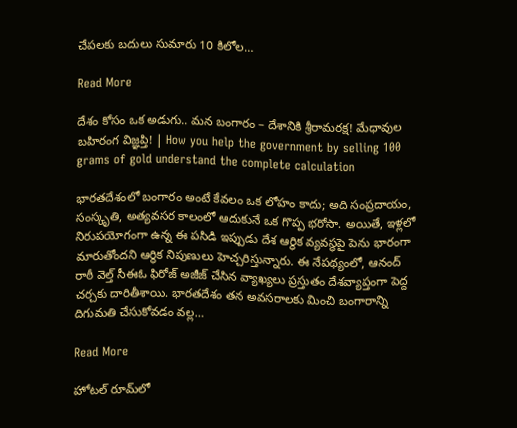చేపలకు బదులు సుమారు 10 కిలోల…

Read More

దేశం కోసం ఒక అడుగు.. మన బంగారం – దేశానికి శ్రీరామరక్ష! మేధావుల బహిరంగ విజ్ఞప్తి! | How you help the government by selling 100 grams of gold understand the complete calculation

భారతదేశంలో బంగారం అంటే కేవలం ఒక లోహం కాదు; అది సంప్రదాయం, సంస్కృతి, అత్యవసర కాలంలో ఆదుకునే ఒక గొప్ప భరోసా. అయితే, ఇళ్లలో నిరుపయోగంగా ఉన్న ఈ పసిడి ఇప్పుడు దేశ ఆర్థిక వ్యవస్థపై పెను భారంగా మారుతోందని ఆర్థిక నిపుణులు హెచ్చరిస్తున్నారు. ఈ నేపథ్యంలో, ఆనంద్ రాఠీ వెల్త్ సీఈఓ ఫిరోజ్ అజీజ్ చేసిన వ్యాఖ్యలు ప్రస్తుతం దేశవ్యాప్తంగా పెద్ద చర్చకు దారితీశాయి. భారతదేశం తన అవసరాలకు మించి బంగారాన్ని దిగుమతి చేసుకోవడం వల్ల…

Read More

హోటల్ రూమ్‌లో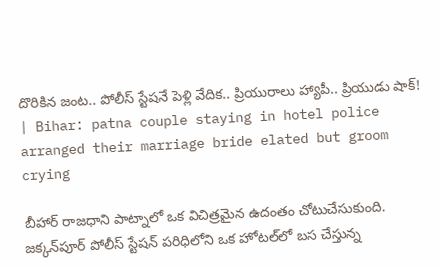దొరికిన జంట.. పోలీస్ స్టేషనే పెళ్లి వేదిక.. ప్రియురాలు హ్యాపీ.. ప్రియుడు షాక్! | Bihar: patna couple staying in hotel police arranged their marriage bride elated but groom crying

బీహార్ రాజధాని పాట్నాలో ఒక విచిత్రమైన ఉదంతం చోటుచేసుకుంది. జక్కన్‌పూర్ పోలీస్ స్టేషన్ పరిధిలోని ఒక హోటల్‌లో బస చేస్తున్న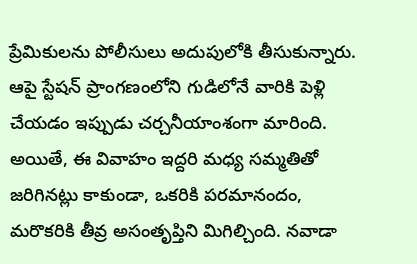ప్రేమికులను పోలీసులు అదుపులోకి తీసుకున్నారు. ఆపై స్టేషన్ ప్రాంగణంలోని గుడిలోనే వారికి పెళ్లి చేయడం ఇప్పుడు చర్చనీయాంశంగా మారింది. అయితే, ఈ వివాహం ఇద్దరి మధ్య సమ్మతితో జరిగినట్లు కాకుండా, ఒకరికి పరమానందం, మరొకరికి తీవ్ర అసంతృప్తిని మిగిల్చింది. నవాడా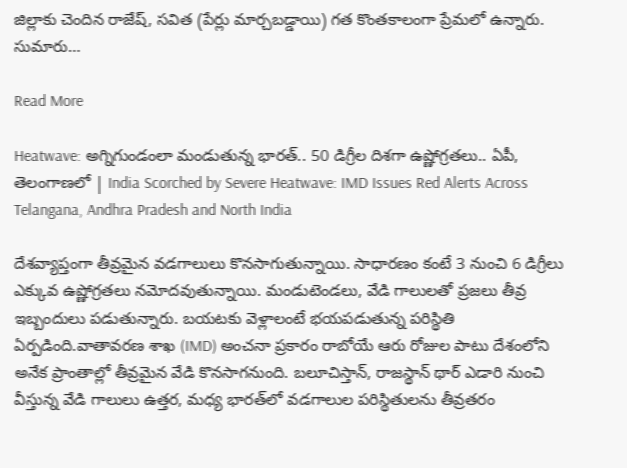జిల్లాకు చెందిన రాజేష్, సవిత (పేర్లు మార్చబడ్డాయి) గత కొంతకాలంగా ప్రేమలో ఉన్నారు. సుమారు…

Read More

Heatwave: అగ్నిగుండంలా మండుతున్న భారత్.. 50 డిగ్రీల దిశగా ఉష్ణోగ్రతలు.. ఏపీ, తెలంగాణలో | India Scorched by Severe Heatwave: IMD Issues Red Alerts Across Telangana, Andhra Pradesh and North India

దేశవ్యాప్తంగా తీవ్రమైన వడగాలులు కొనసాగుతున్నాయి. సాధారణం కంటే 3 నుంచి 6 డిగ్రీలు ఎక్కువ ఉష్ణోగ్రతలు నమోదవుతున్నాయి. మండుటెండలు, వేడి గాలులతో ప్రజలు తీవ్ర ఇబ్బందులు పడుతున్నారు. బయటకు వెళ్లాలంటే భయపడుతున్న పరిస్థితి ఏర్పడింది.వాతావరణ శాఖ (IMD) అంచనా ప్రకారం రాబోయే ఆరు రోజుల పాటు దేశంలోని అనేక ప్రాంతాల్లో తీవ్రమైన వేడి కొనసాగనుంది. బలూచిస్తాన్, రాజస్థాన్ థార్ ఎడారి నుంచి వీస్తున్న వేడి గాలులు ఉత్తర, మధ్య భారత్‌లో వడగాలుల పరిస్థితులను తీవ్రతరం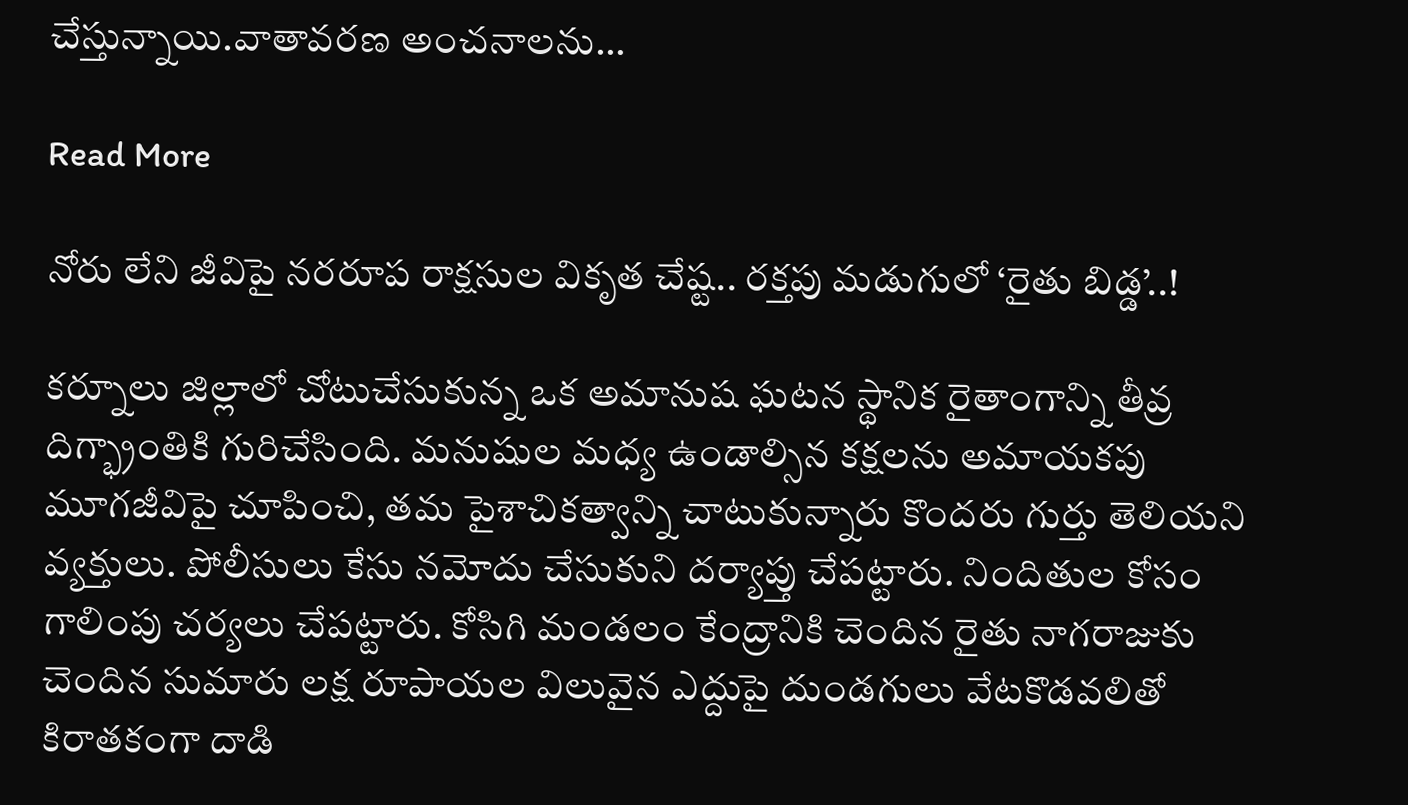చేస్తున్నాయి.వాతావరణ అంచనాలను…

Read More

నోరు లేని జీవిపై నరరూప రాక్షసుల వికృత చేష్ట.. రక్తపు మడుగులో ‘రైతు బిడ్డ’..!

కర్నూలు జిల్లాలో చోటుచేసుకున్న ఒక అమానుష ఘటన స్థానిక రైతాంగాన్ని తీవ్ర దిగ్భ్రాంతికి గురిచేసింది. మనుషుల మధ్య ఉండాల్సిన కక్షలను అమాయకపు మూగజీవిపై చూపించి, తమ పైశాచికత్వాన్ని చాటుకున్నారు కొందరు గుర్తు తెలియని వ్యక్తులు. పోలీసులు కేసు నమోదు చేసుకుని దర్యాప్తు చేపట్టారు. నిందితుల కోసం గాలింపు చర్యలు చేపట్టారు. కోసిగి మండలం కేంద్రానికి చెందిన రైతు నాగరాజుకు చెందిన సుమారు లక్ష రూపాయల విలువైన ఎద్దుపై దుండగులు వేటకొడవలితో కిరాతకంగా దాడి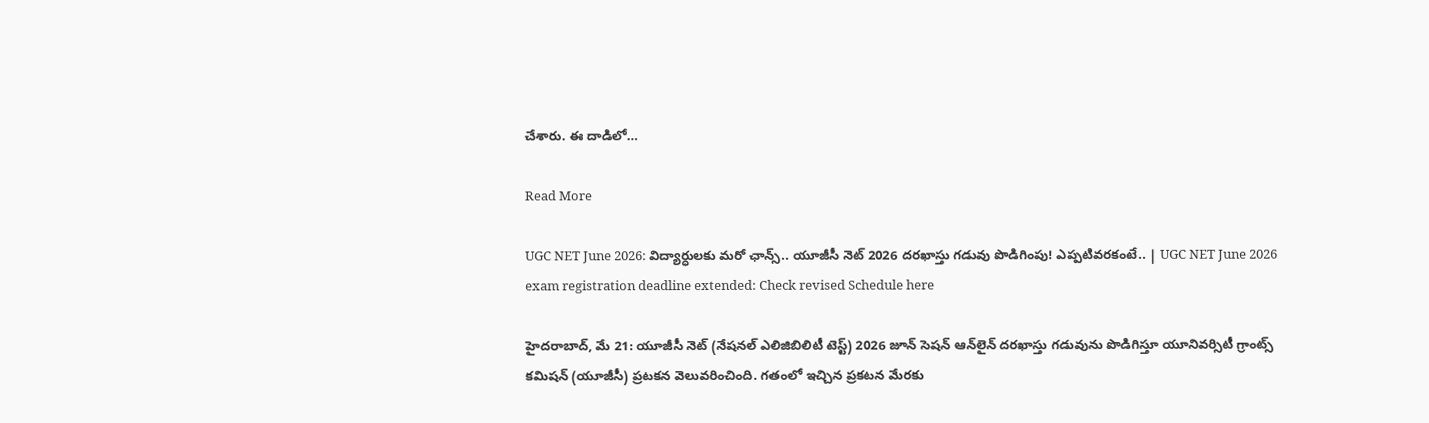చేశారు. ఈ దాడిలో…

Read More

UGC NET June 2026: విద్యార్ధులకు మరో ఛాన్స్.. యూజీసీ నెట్‌ 2026 దరఖాస్తు గడువు పొడిగింపు! ఎప్పటివరకంటే.. | UGC NET June 2026 exam registration deadline extended: Check revised Schedule here

హైదరాబాద్‌, మే 21: యూజీసీ నెట్ (నేషనల్ ఎలిజిబిలిటీ టెస్ట్‌) 2026 జూన్‌ సెషన్‌ ఆన్‌లైన్ దరఖాస్తు గడువును పొడిగిస్తూ యూనివర్సిటీ గ్రాంట్స్‌ కమిషన్‌ (యూజీసీ) ప్రటకన వెలువరించింది. గతంలో ఇచ్చిన ప్రకటన మేరకు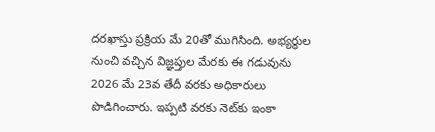దరఖాస్తు ప్రక్రియ మే 20తో ముగిసింది. అభ్యర్థుల నుంచి వచ్చిన విజ్ఞప్తుల మేరకు ఈ గడువును 2026 మే 23వ తేదీ వరకు అధికారులు పొడిగించారు. ఇప్పటి వరకు నెట్‌కు ఇంకా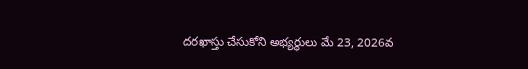దరఖాస్తు చేసుకోని అభ్యర్థులు మే 23, 2026వ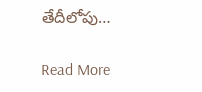తేదీలోపు…

Read More